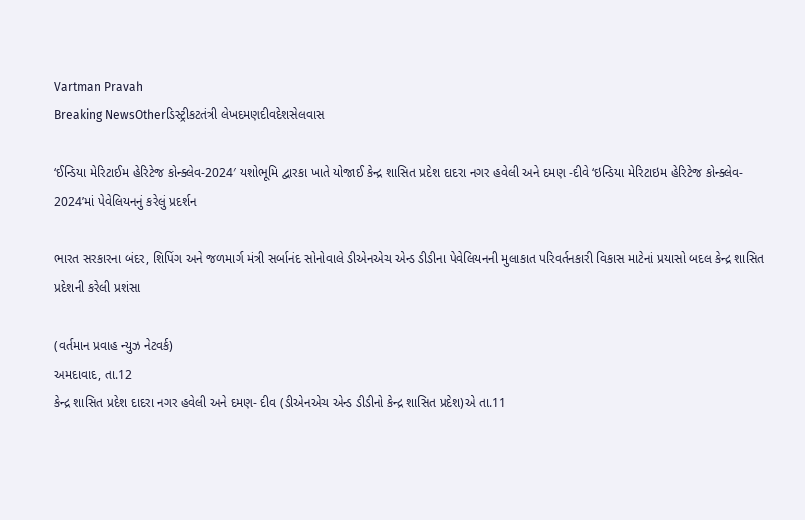Vartman Pravah
Breaking NewsOtherડિસ્ટ્રીકટતંત્રી લેખદમણદીવદેશસેલવાસ

‘ઈન્‍ડિયા મેરિટાઈમ હેરિટેજ કોન્‍ક્‍લેવ-2024′ યશોભૂમિ દ્વારકા ખાતે યોજાઈ કેન્‍દ્ર શાસિત પ્રદેશ દાદરા નગર હવેલી અને દમણ -દીવે ‘ઇન્‍ડિયા મેરિટાઇમ હેરિટેજ કોન્‍ક્‍લેવ- 2024’માં પેવેલિયનનું કરેલું પ્રદર્શન

ભારત સરકારના બંદર, શિપિંગ અને જળમાર્ગ મંત્રી સર્બાનંદ સોનોવાલે ડીએનએચ એન્‍ડ ડીડીના પેવેલિયનની મુલાકાત પરિવર્તનકારી વિકાસ માટેનાં પ્રયાસો બદલ કેન્‍દ્ર શાસિત પ્રદેશની કરેલી પ્રશંસા

(વર્તમાન પ્રવાહ ન્‍યુઝ નેટવર્ક)
અમદાવાદ, તા.12
કેન્‍દ્ર શાસિત પ્રદેશ દાદરા નગર હવેલી અને દમણ- દીવ (ડીએનએચ એન્‍ડ ડીડીનો કેન્‍દ્ર શાસિત પ્રદેશ)એ તા.11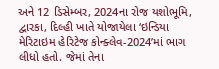અને 12 ડિસેમ્‍બર, 2024ના રોજ યશોભૂમિ, દ્વારકા, દિલ્‍હી ખાતે યોજાયેલા ‘ઇન્‍ડિયા મેરિટાઇમ હેરિટેજ કોન્‍ક્‍લેવ-2024’માં ભાગ લીધો હતો. જેમાં તેના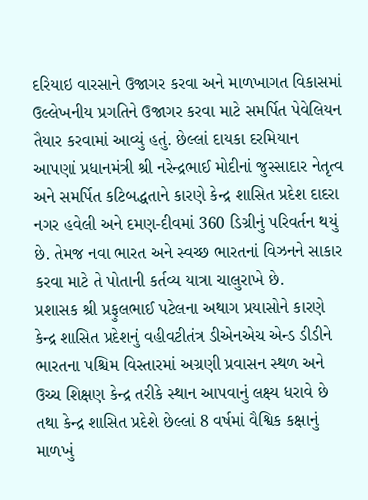દરિયાઇ વારસાને ઉજાગર કરવા અને માળખાગત વિકાસમાં ઉલ્લેખનીય પ્રગતિને ઉજાગર કરવા માટે સમર્પિત પેવેલિયન તૈયાર કરવામાં આવ્‍યું હતું. છેલ્લાં દાયકા દરમિયાન આપણાં પ્રધાનમંત્રી શ્રી નરેન્‍દ્રભાઈ મોદીનાં જુસ્‍સાદાર નેતૃત્‍વ અને સમર્પિત કટિબદ્ધતાને કારણે કેન્‍દ્ર શાસિત પ્રદેશ દાદરા નગર હવેલી અને દમણ-દીવમાં 360 ડિગ્રીનું પરિવર્તન થયું છે. તેમજ નવા ભારત અને સ્‍વચ્‍છ ભારતનાં વિઝનને સાકાર કરવા માટે તે પોતાની કર્તવ્‍ય યાત્રા ચાલુરાખે છે.
પ્રશાસક શ્રી પ્રફુલભાઈ પટેલના અથાગ પ્રયાસોને કારણે કેન્‍દ્ર શાસિત પ્રદેશનું વહીવટીતંત્ર ડીએનએચ એન્‍ડ ડીડીને ભારતના પશ્ચિમ વિસ્‍તારમાં અગ્રણી પ્રવાસન સ્‍થળ અને ઉચ્‍ચ શિક્ષણ કેન્‍દ્ર તરીકે સ્‍થાન આપવાનું લક્ષ્ય ધરાવે છે તથા કેન્‍દ્ર શાસિત પ્રદેશે છેલ્લાં 8 વર્ષમાં વૈશ્વિક કક્ષાનું માળખું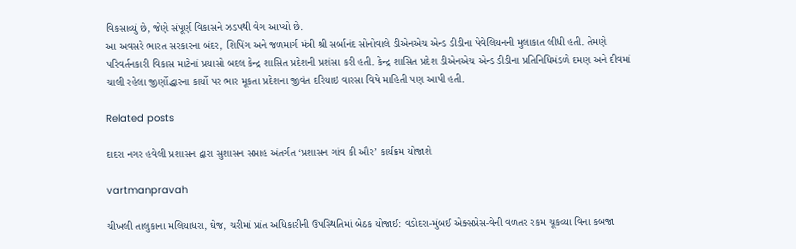વિકસાવ્‍યું છે, જેણે સંપૂર્ણ વિકાસને ઝડપથી વેગ આપ્‍યો છે.
આ અવસરે ભારત સરકારના બંદર, શિપિંગ અને જળમાર્ગ મંત્રી શ્રી સર્બાનંદ સોનોવાલે ડીએનએચ એન્‍ડ ડીડીના પેવેલિયનની મુલાકાત લીધી હતી. તેમણે પરિવર્તનકારી વિકાસ માટેનાં પ્રયાસો બદલ કેન્‍દ્ર શાસિત પ્રદેશની પ્રશંસા કરી હતી. કેન્‍દ્ર શાસિત પ્રદેશ ડીએનએચ એન્‍ડ ડીડીના પ્રતિનિધિમંડળે દમણ અને દીવમાં ચાલી રહેલા જીર્ણોદ્ધારના કાર્યો પર ભાર મૂકતા પ્રદેશના જીવંત દરિયાઇ વારસા વિષે માહિતી પણ આપી હતી.

Related posts

દાદરા નગર હવેલી પ્રશાસન દ્વારા સુશાસન સપ્તાહ અંતર્ગત ‘પ્રશાસન ગાંવ કી ઔર’ કાર્યક્રમ યોજાશે

vartmanpravah

ચીખલી તાલુકાના મલિયાધરા, ઘેજ, ચરીમાં પ્રાંત અધિકારીની ઉપસ્‍થિતિમાં બેઠક યોજાઈ: વડોદરા-મુંબઈ એક્‍સપ્રેસ-વેની વળતર રકમ ચૂકવ્‍યા વિના કબજા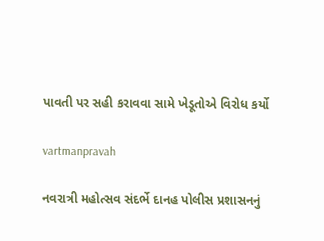પાવતી પર સહી કરાવવા સામે ખેડૂતોએ વિરોધ કર્યો

vartmanpravah

નવરાત્રી મહોત્‍સવ સંદર્ભે દાનહ પોલીસ પ્રશાસનનું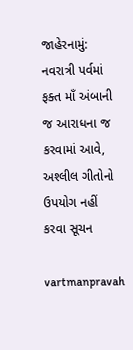જાહેરનામું: નવરાત્રી પર્વમાં ફક્‍ત માઁ અંબાની જ આરાધના જ કરવામાં આવે, અશ્‍લીલ ગીતોનો ઉપયોગ નહીં કરવા સૂચન

vartmanpravah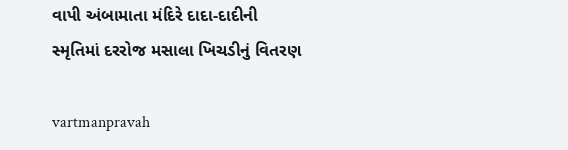વાપી અંબામાતા મંદિરે દાદા-દાદીની સ્‍મૃતિમાં દરરોજ મસાલા ખિચડીનું વિતરણ

vartmanpravah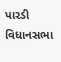પારડી વિધાનસભા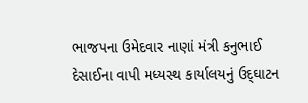ભાજપના ઉમેદવાર નાણાં મંત્રી કનુભાઈ દેસાઈના વાપી મધ્‍યસ્‍થ કાર્યાલયનું ઉદ્‌ઘાટન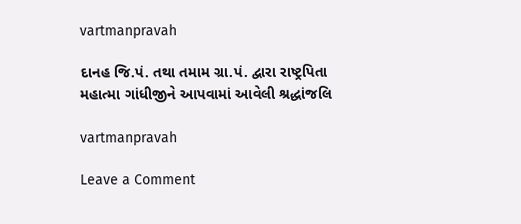vartmanpravah

દાનહ જિ.પં. તથા તમામ ગ્રા.પં. દ્વારા રાષ્‍ટ્રપિતા મહાત્‍મા ગાંધીજીને આપવામાં આવેલી શ્રદ્ધાંજલિ

vartmanpravah

Leave a Comment